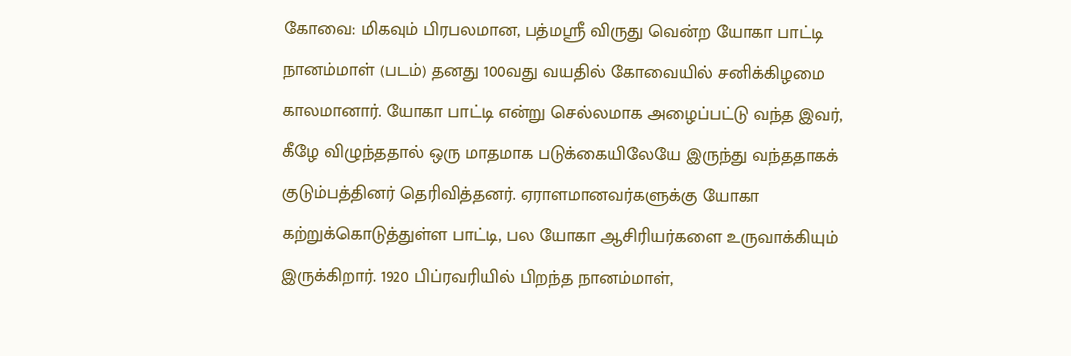கோவை: மிகவும் பிரபலமான, பத்மஸ்ரீ விருது வென்ற யோகா பாட்டி நானம்மாள் (படம்) தனது 100வது வயதில் கோவையில் சனிக்கிழமை காலமானார். யோகா பாட்டி என்று செல்லமாக அழைப்பட்டு வந்த இவர், கீழே விழுந்ததால் ஒரு மாதமாக படுக்கையிலேயே இருந்து வந்ததாகக் குடும்பத்தினர் தெரிவித்தனர். ஏராளமானவர்களுக்கு யோகா கற்றுக்கொடுத்துள்ள பாட்டி, பல யோகா ஆசிரியர்களை உருவாக்கியும் இருக்கிறார். 1920 பிப்ரவரியில் பிறந்த நானம்மாள்,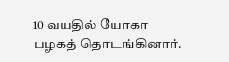10 வயதில் யோகா பழகத் தொடங்கினார்.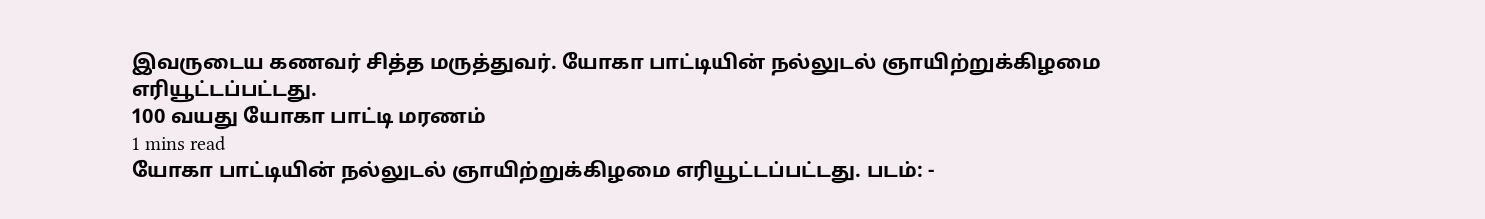இவருடைய கணவர் சித்த மருத்துவர். யோகா பாட்டியின் நல்லுடல் ஞாயிற்றுக்கிழமை எரியூட்டப்பட்டது.
100 வயது யோகா பாட்டி மரணம்
1 mins read
யோகா பாட்டியின் நல்லுடல் ஞாயிற்றுக்கிழமை எரியூட்டப்பட்டது. படம்: -